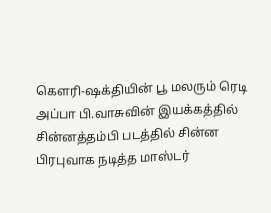கெளரி-ஷக்தியின் பூ மலரும் ரெடி
அப்பா பி.வாசுவின் இயக்கத்தில் சின்னத்தம்பி படத்தில் சின்ன பிரபுவாக நடித்த மாஸ்டர்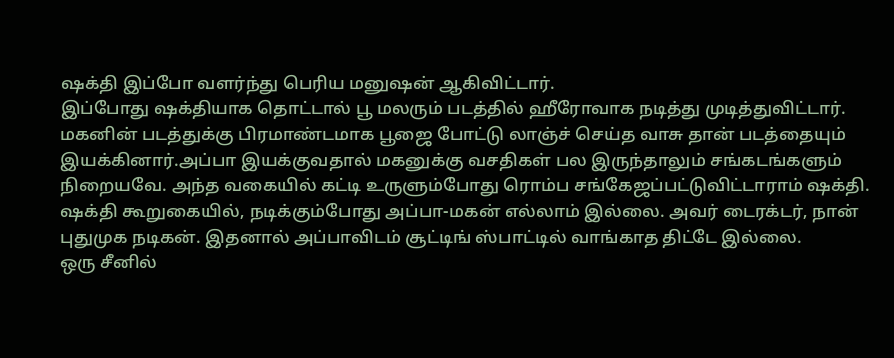ஷக்தி இப்போ வளர்ந்து பெரிய மனுஷன் ஆகிவிட்டார்.
இப்போது ஷக்தியாக தொட்டால் பூ மலரும் படத்தில் ஹீரோவாக நடித்து முடித்துவிட்டார். மகனின் படத்துக்கு பிரமாண்டமாக பூஜை போட்டு லாஞ்ச் செய்த வாசு தான் படத்தையும் இயக்கினார்.அப்பா இயக்குவதால் மகனுக்கு வசதிகள் பல இருந்தாலும் சங்கடங்களும் நிறையவே. அந்த வகையில் கட்டி உருளும்போது ரொம்ப சங்கேஜப்பட்டுவிட்டாராம் ஷக்தி.
ஷக்தி கூறுகையில், நடிக்கும்போது அப்பா-மகன் எல்லாம் இல்லை. அவர் டைரக்டர், நான் புதுமுக நடிகன். இதனால் அப்பாவிடம் சூட்டிங் ஸ்பாட்டில் வாங்காத திட்டே இல்லை.
ஒரு சீனில்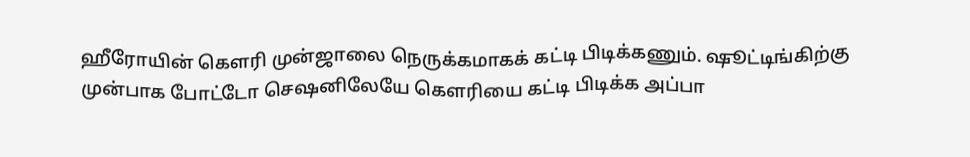ஹீரோயின் கெளரி முன்ஜாலை நெருக்கமாகக் கட்டி பிடிக்கணும். ஷூட்டிங்கிற்கு முன்பாக போட்டோ செஷனிலேயே கெளரியை கட்டி பிடிக்க அப்பா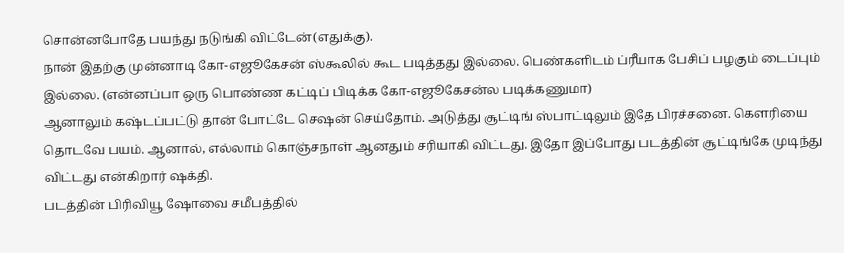சொன்னபோதே பயந்து நடுங்கி விட்டேன்(எதுக்கு).
நான் இதற்கு முன்னாடி கோ-எஜூகேசன் ஸ்கூலில் கூட படித்தது இல்லை. பெண்களிடம் ப்ரீயாக பேசிப் பழகும் டைப்பும் இல்லை. (என்னப்பா ஒரு பொண்ண கட்டிப் பிடிக்க கோ-எஜூகேசன்ல படிக்கணுமா)
ஆனாலும் கஷ்டப்பட்டு தான் போட்டே செஷன் செய்தோம். அடுத்து சூட்டிங் ஸ்பாட்டிலும் இதே பிரச்சனை. கெளரியை தொடவே பயம். ஆனால், எல்லாம் கொஞ்சநாள் ஆனதும் சரியாகி விட்டது. இதோ இப்போது படத்தின் சூட்டிங்கே முடிந்து விட்டது என்கிறார் ஷக்தி.
படத்தின் பிரிவியூ ஷோவை சமீபத்தில்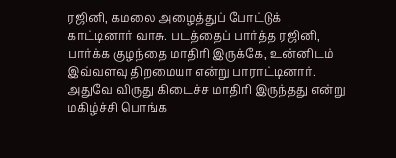ரஜினி, கமலை அழைத்துப் போட்டுக் காட்டினார் வாசு. படத்தைப் பார்த்த ரஜினி, பார்க்க குழந்தை மாதிரி இருக்கே, உன்னிடம் இவ்வளவு திறமையா என்று பாராட்டினார். அதுவே விருது கிடைச்ச மாதிரி இருந்தது என்று மகிழ்ச்சி பொங்க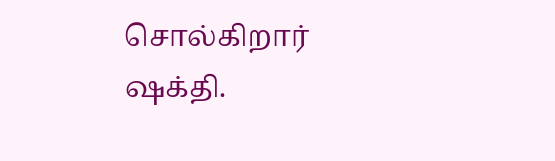சொல்கிறார் ஷக்தி.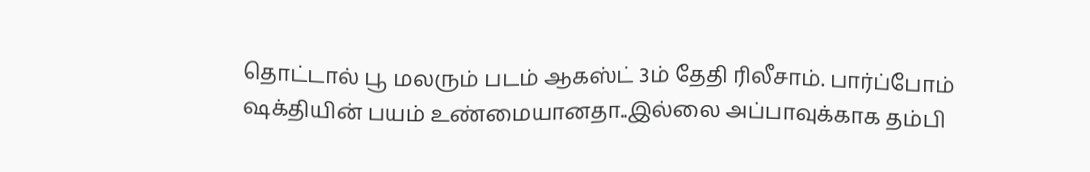தொட்டால் பூ மலரும் படம் ஆகஸ்ட் 3ம் தேதி ரிலீசாம். பார்ப்போம் ஷக்தியின் பயம் உண்மையானதா..இல்லை அப்பாவுக்காக தம்பி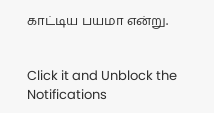காட்டிய பயமா என்று.


Click it and Unblock the Notifications